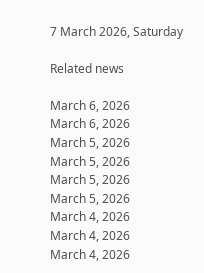7 March 2026, Saturday

Related news

March 6, 2026
March 6, 2026
March 5, 2026
March 5, 2026
March 5, 2026
March 5, 2026
March 4, 2026
March 4, 2026
March 4, 2026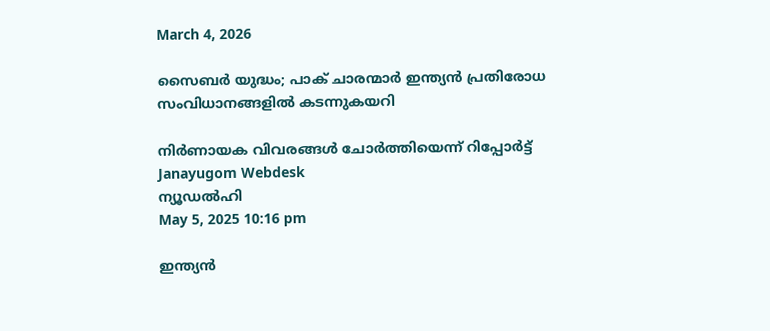March 4, 2026

സൈബര്‍ യുദ്ധം; പാക് ചാരന്മാര്‍ ഇന്ത്യന്‍ പ്രതിരോധ സംവിധാനങ്ങളില്‍ കടന്നുകയറി

നിര്‍ണായക വിവരങ്ങള്‍ ചോര്‍ത്തിയെന്ന് റിപ്പോര്‍ട്ട്
Janayugom Webdesk
ന്യൂഡല്‍ഹി
May 5, 2025 10:16 pm

ഇന്ത്യന്‍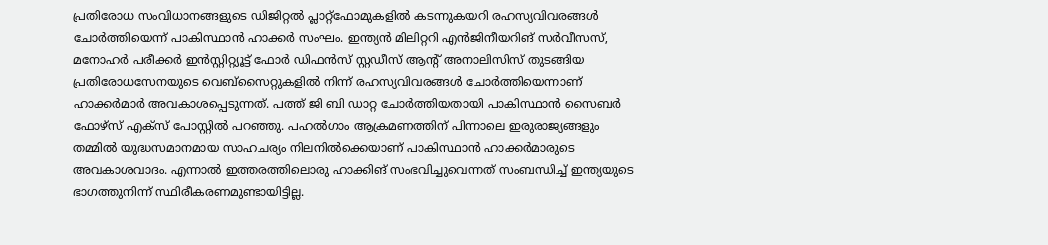പ്രതിരോധ സംവിധാനങ്ങളുടെ ഡിജിറ്റല്‍ പ്ലാറ്റ്ഫോമുകളില്‍ കടന്നുകയറി രഹസ്യവിവരങ്ങള്‍ ചോര്‍ത്തിയെന്ന് പാകിസ്ഥാന്‍ ഹാക്കര്‍ സംഘം. ഇന്ത്യന്‍ മിലിറ്ററി എന്‍ജിനീയറിങ് സര്‍വീസസ്, മനോഹര്‍ പരീക്കര്‍ ഇന്‍സ്റ്റിറ്റ്യൂട്ട് ഫോര്‍ ഡിഫന്‍സ് സ്റ്റഡീസ് ആന്റ് അനാലിസിസ് തുടങ്ങിയ പ്രതിരോധസേനയുടെ വെബ്സൈറ്റുകളില്‍ നിന്ന് രഹസ്യവിവരങ്ങള്‍ ചോര്‍ത്തിയെന്നാണ് ഹാക്കര്‍മാര്‍ അവകാശപ്പെടുന്നത്. പത്ത് ജി ബി ഡാറ്റ ചോര്‍ത്തിയതായി പാകിസ്ഥാന്‍ സൈബര്‍ ഫോഴ്സ് എക്സ് പോസ്റ്റില്‍ പറഞ്ഞു. പഹല്‍ഗാം ആക്രമണത്തിന് പിന്നാലെ ഇരുരാജ്യങ്ങളും തമ്മില്‍ യുദ്ധസമാനമായ സാഹചര്യം നിലനില്‍ക്കെയാണ് പാകിസ്ഥാന്‍ ഹാക്കര്‍മാരുടെ അവകാശവാദം. എന്നാല്‍ ഇത്തരത്തിലൊരു ഹാക്കിങ് സംഭവിച്ചുവെന്നത് സംബന്ധിച്ച് ഇന്ത്യയുടെ ഭാഗത്തുനിന്ന് സ്ഥിരീകരണമുണ്ടായിട്ടില്ല.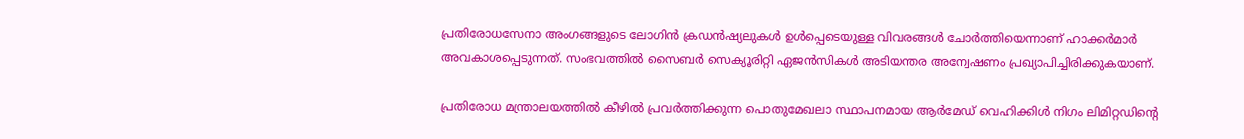പ്രതിരോധസേനാ അംഗങ്ങളുടെ ലോഗിന്‍ ക്രഡന്‍ഷ്യലുകള്‍ ഉള്‍പ്പെടെയുള്ള വിവരങ്ങള്‍ ചോര്‍ത്തിയെന്നാണ് ഹാക്കര്‍മാര്‍ അവകാശപ്പെടുന്നത്. സംഭവത്തില്‍ സൈബര്‍ സെക്യൂരിറ്റി ഏജന്‍സികള്‍ അടിയന്തര അന്വേഷണം പ്രഖ്യാപിച്ചിരിക്കുകയാണ്.

പ്രതിരോധ മന്ത്രാലയത്തില്‍ കീഴില്‍ പ്രവര്‍ത്തിക്കുന്ന പൊതുമേഖലാ സ്ഥാപനമായ ആര്‍മേഡ് വെഹിക്കിള്‍ നിഗം ലിമിറ്റഡിന്റെ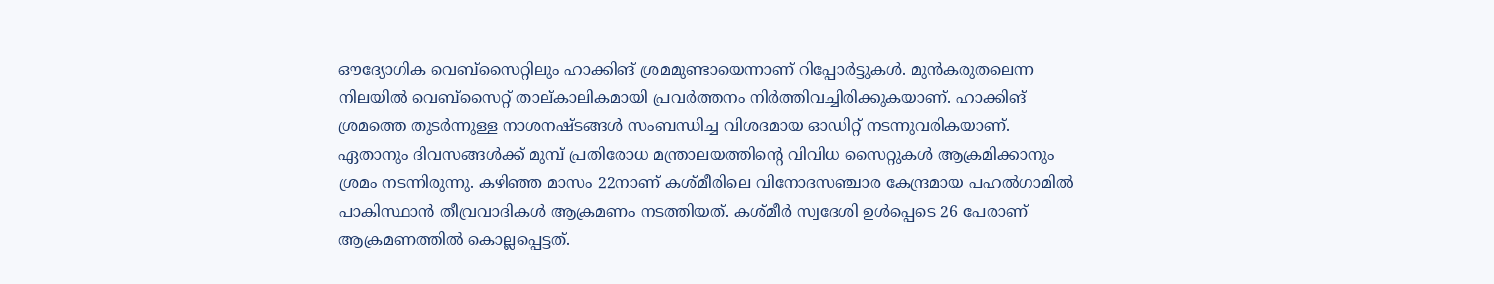ഔദ്യോഗിക വെബ്സൈറ്റിലും ഹാക്കിങ് ശ്രമമുണ്ടായെന്നാണ് റിപ്പോര്‍ട്ടുകള്‍. മുന്‍കരുതലെന്ന നിലയില്‍ വെബ്സൈറ്റ് താല്കാലികമായി പ്രവര്‍ത്തനം നിര്‍ത്തിവച്ചിരിക്കുകയാണ്. ഹാക്കിങ് ശ്രമത്തെ തുടര്‍ന്നുള്ള നാശനഷ്ടങ്ങള്‍ സംബന്ധിച്ച വിശദമായ ഓഡിറ്റ് നടന്നുവരികയാണ്. ഏതാനും ദിവസങ്ങള്‍ക്ക് മുമ്പ് പ്രതിരോധ മന്ത്രാലയത്തിന്റെ വിവിധ സൈറ്റുകള്‍ ആക്രമിക്കാനും ശ്രമം നടന്നിരുന്നു. കഴിഞ്ഞ മാസം 22നാണ് കശ്മീരിലെ വിനോദസഞ്ചാര കേന്ദ്രമായ പഹല്‍ഗാമില്‍ പാകിസ്ഥാന്‍ തീവ്രവാദികള്‍ ആക്രമണം നടത്തിയത്. കശ്മീര്‍ സ്വദേശി ഉള്‍പ്പെടെ 26 പേരാണ് ആക്രമണത്തില്‍ കൊല്ലപ്പെട്ടത്.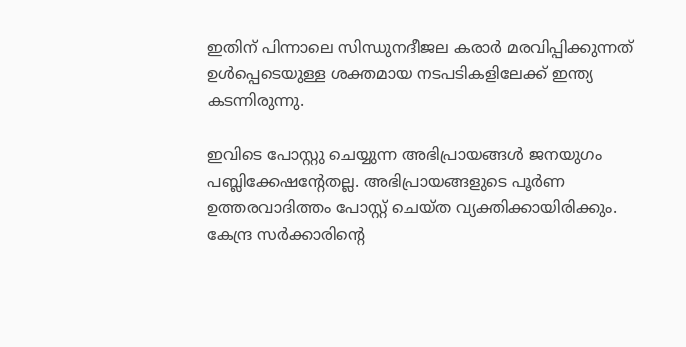ഇതിന് പിന്നാലെ സിന്ധുനദീജല കരാര്‍ മരവിപ്പിക്കുന്നത് ഉള്‍പ്പെടെയുള്ള ശക്തമായ നടപടികളിലേക്ക് ഇന്ത്യ കടന്നിരുന്നു.

ഇവിടെ പോസ്റ്റു ചെയ്യുന്ന അഭിപ്രായങ്ങള്‍ ജനയുഗം പബ്ലിക്കേഷന്റേതല്ല. അഭിപ്രായങ്ങളുടെ പൂര്‍ണ ഉത്തരവാദിത്തം പോസ്റ്റ് ചെയ്ത വ്യക്തിക്കായിരിക്കും. കേന്ദ്ര സര്‍ക്കാരിന്റെ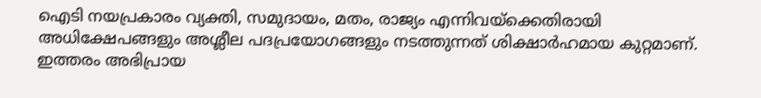ഐടി നയപ്രകാരം വ്യക്തി, സമുദായം, മതം, രാജ്യം എന്നിവയ്‌ക്കെതിരായി അധിക്ഷേപങ്ങളും അശ്ലീല പദപ്രയോഗങ്ങളും നടത്തുന്നത് ശിക്ഷാര്‍ഹമായ കുറ്റമാണ്. ഇത്തരം അഭിപ്രായ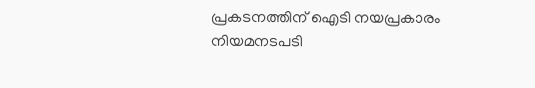പ്രകടനത്തിന് ഐടി നയപ്രകാരം നിയമനടപടി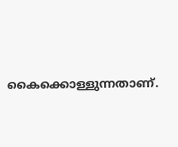കൈക്കൊള്ളുന്നതാണ്.